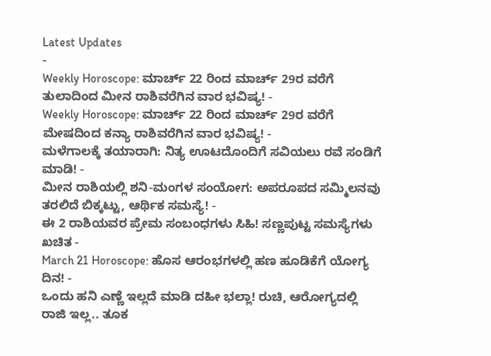Latest Updates
-
Weekly Horoscope: ಮಾರ್ಚ್ 22 ರಿಂದ ಮಾರ್ಚ್ 29ರ ವರೆಗೆ ತುಲಾದಿಂದ ಮೀನ ರಾಶಿವರೆಗಿನ ವಾರ ಭವಿಷ್ಯ! -
Weekly Horoscope: ಮಾರ್ಚ್ 22 ರಿಂದ ಮಾರ್ಚ್ 29ರ ವರೆಗೆ ಮೇಷದಿಂದ ಕನ್ಯಾ ರಾಶಿವರೆಗಿನ ವಾರ ಭವಿಷ್ಯ! -
ಮಳೆಗಾಲಕ್ಕೆ ತಯಾರಾಗಿ: ನಿತ್ಯ ಊಟದೊಂದಿಗೆ ಸವಿಯಲು ರವೆ ಸಂಡಿಗೆ ಮಾಡಿ! -
ಮೀನ ರಾಶಿಯಲ್ಲಿ ಶನಿ-ಮಂಗಳ ಸಂಯೋಗ: ಅಪರೂಪದ ಸಮ್ಮಿಲನವು ತರಲಿದೆ ಬಿಕ್ಕಟ್ಟು, ಆರ್ಥಿಕ ಸಮಸ್ಯೆ! -
ಈ 2 ರಾಶಿಯವರ ಪ್ರೇಮ ಸಂಬಂಧಗಳು ಸಿಹಿ! ಸಣ್ಣಪುಟ್ಟ ಸಮಸ್ಯೆಗಳು ಖಚಿತ -
March 21 Horoscope: ಹೊಸ ಆರಂಭಗಳಲ್ಲಿ ಹಣ ಹೂಡಿಕೆಗೆ ಯೋಗ್ಯ ದಿನ! -
ಒಂದು ಹನಿ ಎಣ್ಣೆ ಇಲ್ಲದೆ ಮಾಡಿ ದಹೀ ಭಲ್ಲಾ! ರುಚಿ, ಆರೋಗ್ಯದಲ್ಲಿ ರಾಜಿ ಇಲ್ಲ.. ತೂಕ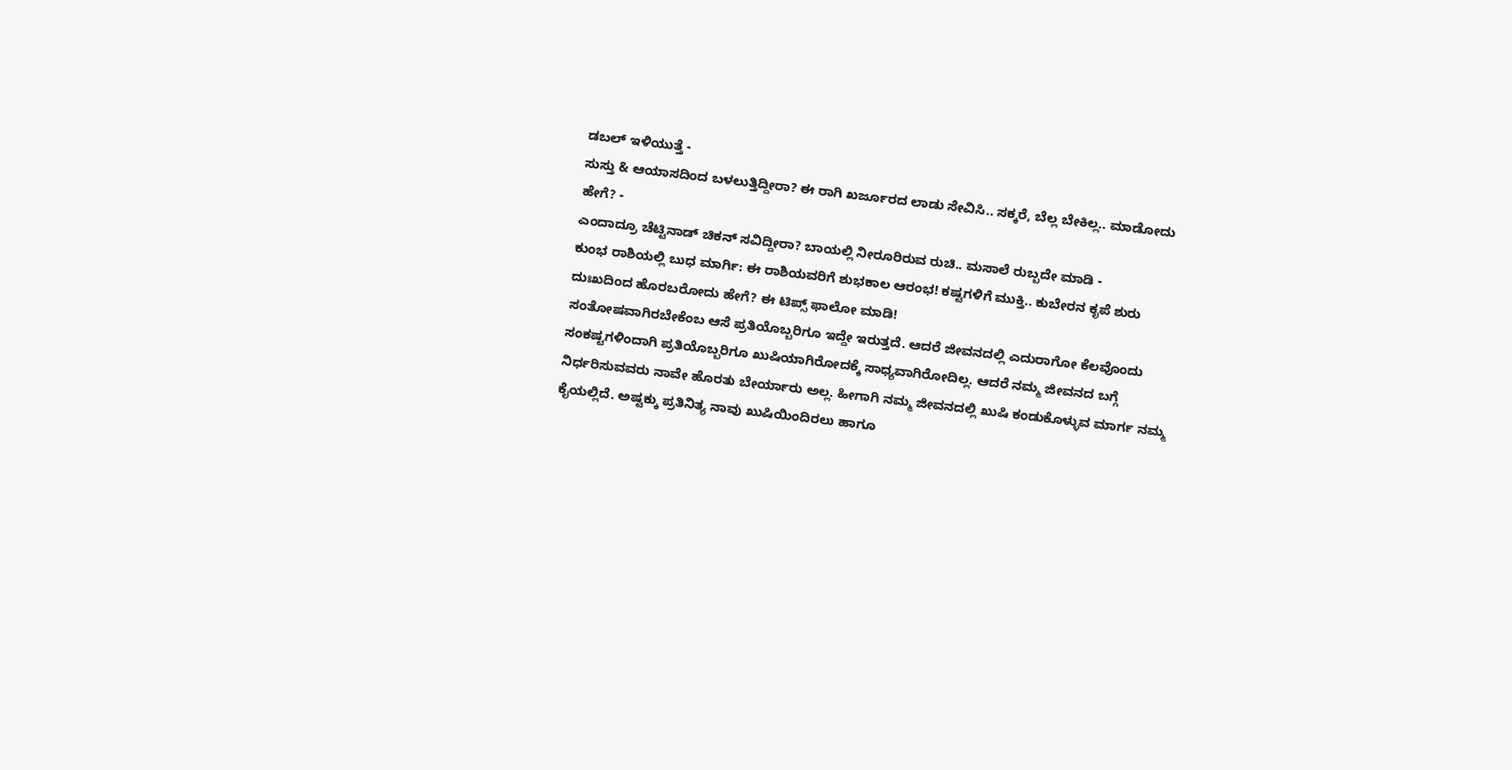ಡಬಲ್ ಇಳಿಯುತ್ತೆ -
ಸುಸ್ತು & ಆಯಾಸದಿಂದ ಬಳಲುತ್ತಿದ್ದೀರಾ? ಈ ರಾಗಿ ಖರ್ಜೂರದ ಲಾಡು ಸೇವಿಸಿ.. ಸಕ್ಕರೆ, ಬೆಲ್ಲ ಬೇಕಿಲ್ಲ.. ಮಾಡೋದು ಹೇಗೆ? -
ಎಂದಾದ್ರೂ ಚೆಟ್ಟಿನಾಡ್ ಚಿಕನ್ ಸವಿದ್ದೀರಾ? ಬಾಯಲ್ಲಿ ನೀರೂರಿರುವ ರುಚಿ.. ಮಸಾಲೆ ರುಬ್ಬದೇ ಮಾಡಿ -
ಕುಂಭ ರಾಶಿಯಲ್ಲಿ ಬುಧ ಮಾರ್ಗಿ: ಈ ರಾಶಿಯವರಿಗೆ ಶುಭಕಾಲ ಆರಂಭ! ಕಷ್ಟಗಳಿಗೆ ಮುಕ್ತಿ.. ಕುಬೇರನ ಕೃಪೆ ಶುರು
ದುಃಖದಿಂದ ಹೊರಬರೋದು ಹೇಗೆ? ಈ ಟಿಪ್ಸ್ ಫಾಲೋ ಮಾಡಿ!
ಸಂತೋಷವಾಗಿರಬೇಕೆಂಬ ಆಸೆ ಪ್ರತಿಯೊಬ್ಬರಿಗೂ ಇದ್ದೇ ಇರುತ್ತದೆ. ಆದರೆ ಜೀವನದಲ್ಲಿ ಎದುರಾಗೋ ಕೆಲವೊಂದು ಸಂಕಷ್ಟಗಳಿಂದಾಗಿ ಪ್ರತಿಯೊಬ್ಬರಿಗೂ ಖುಷಿಯಾಗಿರೋದಕ್ಕೆ ಸಾಧ್ಯವಾಗಿರೋದಿಲ್ಲ. ಆದರೆ ನಮ್ಮ ಜೀವನದ ಬಗ್ಗೆ ನಿರ್ಧರಿಸುವವರು ನಾವೇ ಹೊರತು ಬೇರ್ಯಾರು ಅಲ್ಲ. ಹೀಗಾಗಿ ನಮ್ಮ ಜೀವನದಲ್ಲಿ ಖುಷಿ ಕಂಡುಕೊಳ್ಳುವ ಮಾರ್ಗ ನಮ್ಮ ಕೈಯಲ್ಲಿದೆ. ಅಷ್ಟಕ್ಕು ಪ್ರತಿನಿತ್ಯ ನಾವು ಖುಷಿಯಿಂದಿರಲು ಹಾಗೂ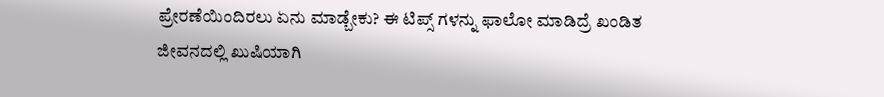ಪ್ರೇರಣೆಯಿಂದಿರಲು ಏನು ಮಾಡ್ಬೇಕು? ಈ ಟಿಪ್ಸ್ ಗಳನ್ನು ಫಾಲೋ ಮಾಡಿದ್ರೆ ಖಂಡಿತ ಜೀವನದಲ್ಲಿ ಖುಷಿಯಾಗಿ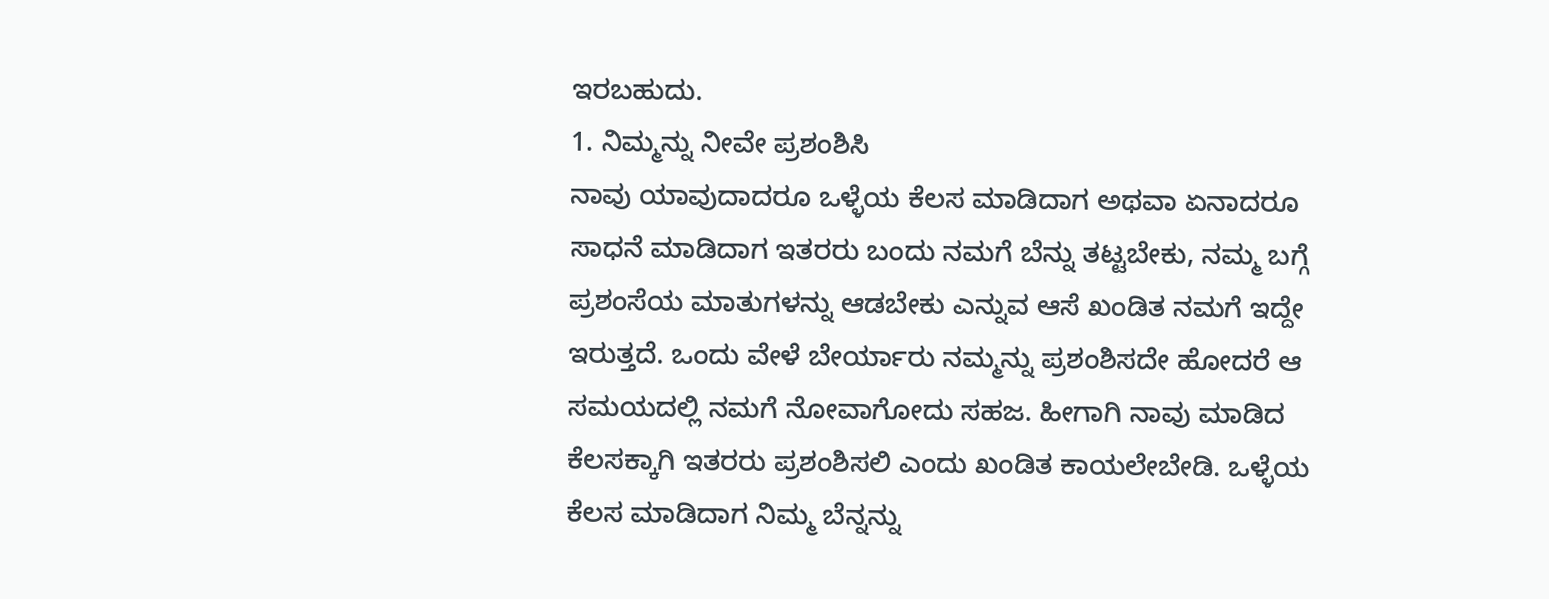ಇರಬಹುದು.
1. ನಿಮ್ಮನ್ನು ನೀವೇ ಪ್ರಶಂಶಿಸಿ
ನಾವು ಯಾವುದಾದರೂ ಒಳ್ಳೆಯ ಕೆಲಸ ಮಾಡಿದಾಗ ಅಥವಾ ಏನಾದರೂ ಸಾಧನೆ ಮಾಡಿದಾಗ ಇತರರು ಬಂದು ನಮಗೆ ಬೆನ್ನು ತಟ್ಟಬೇಕು, ನಮ್ಮ ಬಗ್ಗೆ ಪ್ರಶಂಸೆಯ ಮಾತುಗಳನ್ನು ಆಡಬೇಕು ಎನ್ನುವ ಆಸೆ ಖಂಡಿತ ನಮಗೆ ಇದ್ದೇ ಇರುತ್ತದೆ. ಒಂದು ವೇಳೆ ಬೇರ್ಯಾರು ನಮ್ಮನ್ನು ಪ್ರಶಂಶಿಸದೇ ಹೋದರೆ ಆ ಸಮಯದಲ್ಲಿ ನಮಗೆ ನೋವಾಗೋದು ಸಹಜ. ಹೀಗಾಗಿ ನಾವು ಮಾಡಿದ ಕೆಲಸಕ್ಕಾಗಿ ಇತರರು ಪ್ರಶಂಶಿಸಲಿ ಎಂದು ಖಂಡಿತ ಕಾಯಲೇಬೇಡಿ. ಒಳ್ಳೆಯ ಕೆಲಸ ಮಾಡಿದಾಗ ನಿಮ್ಮ ಬೆನ್ನನ್ನು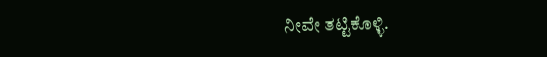ನೀವೇ ತಟ್ಟಿಕೊಳ್ಳಿ.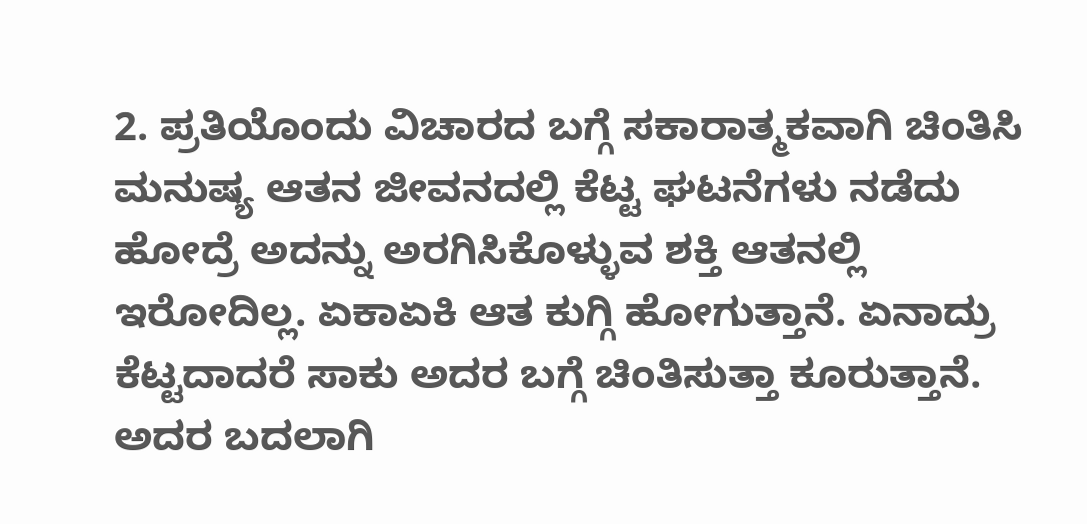2. ಪ್ರತಿಯೊಂದು ವಿಚಾರದ ಬಗ್ಗೆ ಸಕಾರಾತ್ಮಕವಾಗಿ ಚಿಂತಿಸಿ
ಮನುಷ್ಯ ಆತನ ಜೀವನದಲ್ಲಿ ಕೆಟ್ಟ ಘಟನೆಗಳು ನಡೆದು ಹೋದ್ರೆ ಅದನ್ನು ಅರಗಿಸಿಕೊಳ್ಳುವ ಶಕ್ತಿ ಆತನಲ್ಲಿ ಇರೋದಿಲ್ಲ. ಏಕಾಏಕಿ ಆತ ಕುಗ್ಗಿ ಹೋಗುತ್ತಾನೆ. ಏನಾದ್ರು ಕೆಟ್ಟದಾದರೆ ಸಾಕು ಅದರ ಬಗ್ಗೆ ಚಿಂತಿಸುತ್ತಾ ಕೂರುತ್ತಾನೆ. ಅದರ ಬದಲಾಗಿ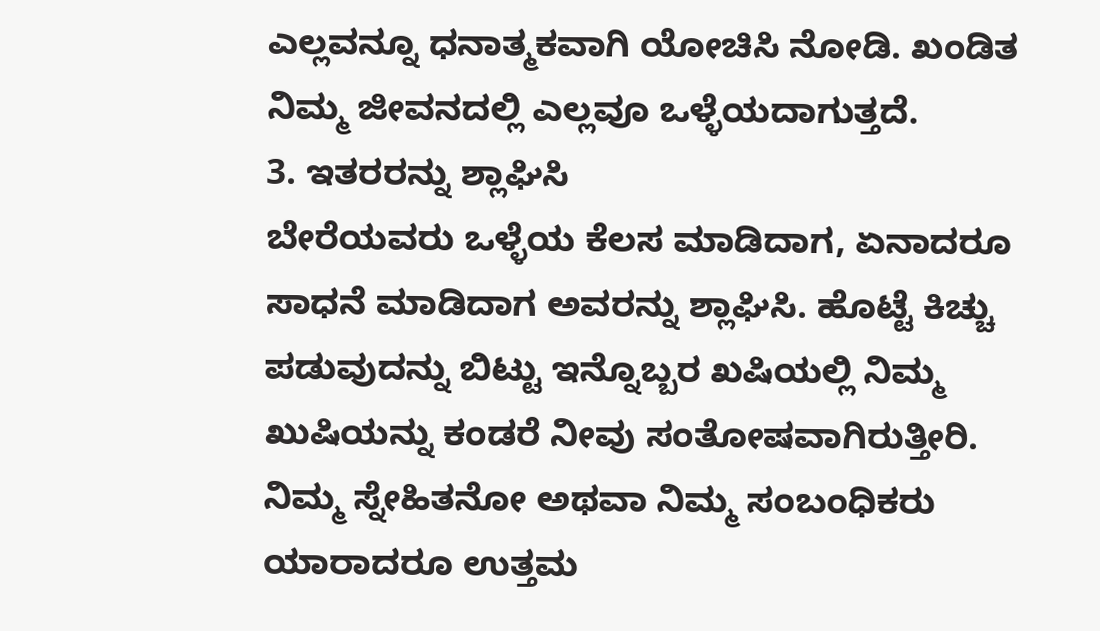ಎಲ್ಲವನ್ನೂ ಧನಾತ್ಮಕವಾಗಿ ಯೋಚಿಸಿ ನೋಡಿ. ಖಂಡಿತ ನಿಮ್ಮ ಜೀವನದಲ್ಲಿ ಎಲ್ಲವೂ ಒಳ್ಳೆಯದಾಗುತ್ತದೆ.
3. ಇತರರನ್ನು ಶ್ಲಾಘಿಸಿ
ಬೇರೆಯವರು ಒಳ್ಳೆಯ ಕೆಲಸ ಮಾಡಿದಾಗ, ಏನಾದರೂ ಸಾಧನೆ ಮಾಡಿದಾಗ ಅವರನ್ನು ಶ್ಲಾಘಿಸಿ. ಹೊಟ್ಟೆ ಕಿಚ್ಚು ಪಡುವುದನ್ನು ಬಿಟ್ಟು ಇನ್ನೊಬ್ಬರ ಖಷಿಯಲ್ಲಿ ನಿಮ್ಮ ಖುಷಿಯನ್ನು ಕಂಡರೆ ನೀವು ಸಂತೋಷವಾಗಿರುತ್ತೀರಿ. ನಿಮ್ಮ ಸ್ನೇಹಿತನೋ ಅಥವಾ ನಿಮ್ಮ ಸಂಬಂಧಿಕರು ಯಾರಾದರೂ ಉತ್ತಮ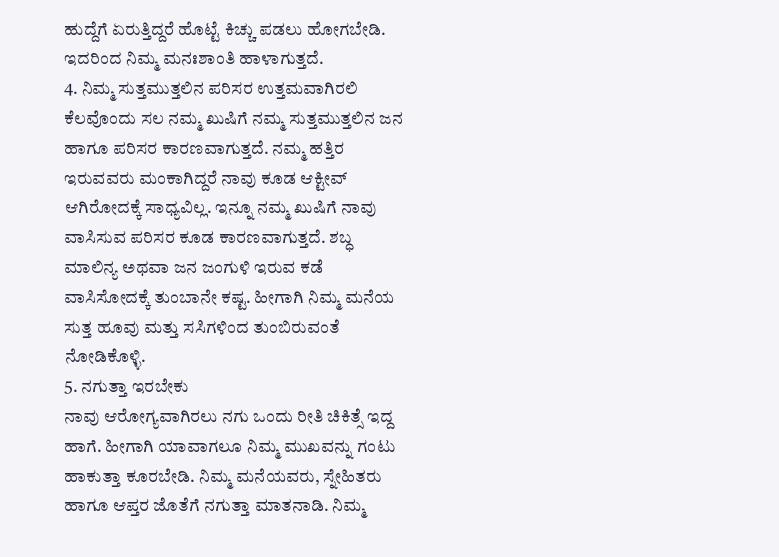ಹುದ್ದೆಗೆ ಏರುತ್ತಿದ್ದರೆ ಹೊಟ್ಟೆ ಕಿಚ್ಚು ಪಡಲು ಹೋಗಬೇಡಿ. ಇದರಿಂದ ನಿಮ್ಮ ಮನಃಶಾಂತಿ ಹಾಳಾಗುತ್ತದೆ.
4. ನಿಮ್ಮ ಸುತ್ತಮುತ್ತಲಿನ ಪರಿಸರ ಉತ್ತಮವಾಗಿರಲಿ
ಕೆಲವೊಂದು ಸಲ ನಮ್ಮ ಖುಷಿಗೆ ನಮ್ಮ ಸುತ್ತಮುತ್ತಲಿನ ಜನ ಹಾಗೂ ಪರಿಸರ ಕಾರಣವಾಗುತ್ತದೆ. ನಮ್ಮ ಹತ್ತಿರ ಇರುವವರು ಮಂಕಾಗಿದ್ದರೆ ನಾವು ಕೂಡ ಆಕ್ಟೀವ್ ಆಗಿರೋದಕ್ಕೆ ಸಾಧ್ಯವಿಲ್ಲ. ಇನ್ನೂ ನಮ್ಮ ಖುಷಿಗೆ ನಾವು ವಾಸಿಸುವ ಪರಿಸರ ಕೂಡ ಕಾರಣವಾಗುತ್ತದೆ. ಶಬ್ಧ ಮಾಲಿನ್ಯ ಅಥವಾ ಜನ ಜಂಗುಳಿ ಇರುವ ಕಡೆ ವಾಸಿಸೋದಕ್ಕೆ ತುಂಬಾನೇ ಕಷ್ಟ. ಹೀಗಾಗಿ ನಿಮ್ಮ ಮನೆಯ ಸುತ್ತ ಹೂವು ಮತ್ತು ಸಸಿಗಳಿಂದ ತುಂಬಿರುವಂತೆ ನೋಡಿಕೊಳ್ಳಿ.
5. ನಗುತ್ತಾ ಇರಬೇಕು
ನಾವು ಆರೋಗ್ಯವಾಗಿರಲು ನಗು ಒಂದು ರೀತಿ ಚಿಕಿತ್ಸೆ ಇದ್ದ ಹಾಗೆ. ಹೀಗಾಗಿ ಯಾವಾಗಲೂ ನಿಮ್ಮ ಮುಖವನ್ನು ಗಂಟು ಹಾಕುತ್ತಾ ಕೂರಬೇಡಿ. ನಿಮ್ಮ ಮನೆಯವರು, ಸ್ನೇಹಿತರು ಹಾಗೂ ಆಪ್ತರ ಜೊತೆಗೆ ನಗುತ್ತಾ ಮಾತನಾಡಿ. ನಿಮ್ಮ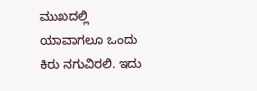ಮುಖದಲ್ಲಿ ಯಾವಾಗಲೂ ಒಂದು ಕಿರು ನಗುವಿರಲಿ. ಇದು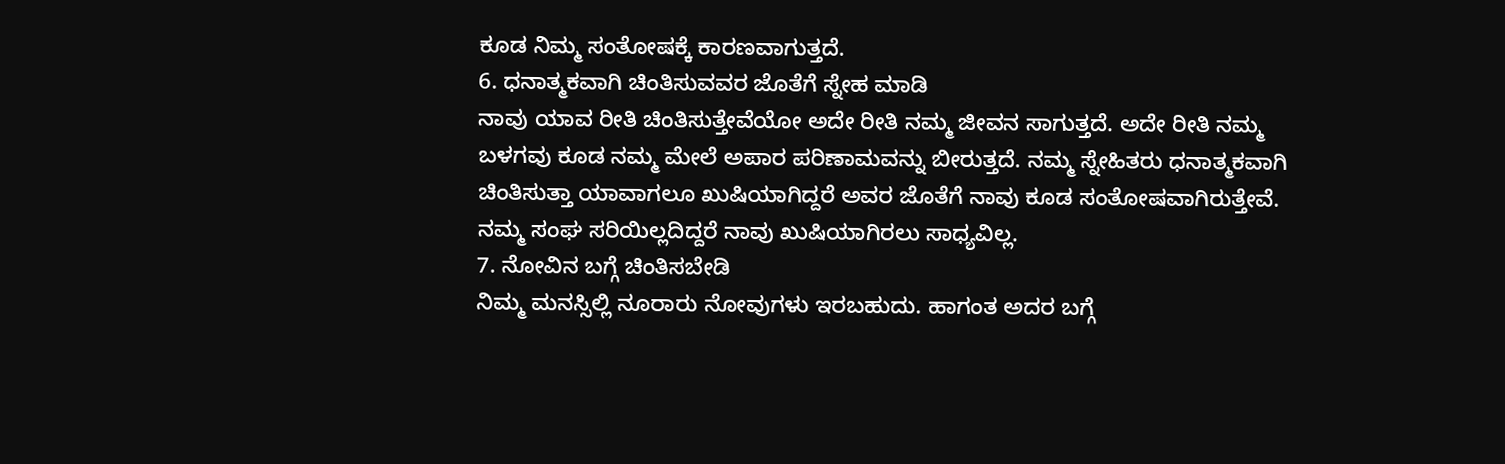ಕೂಡ ನಿಮ್ಮ ಸಂತೋಷಕ್ಕೆ ಕಾರಣವಾಗುತ್ತದೆ.
6. ಧನಾತ್ಮಕವಾಗಿ ಚಿಂತಿಸುವವರ ಜೊತೆಗೆ ಸ್ನೇಹ ಮಾಡಿ
ನಾವು ಯಾವ ರೀತಿ ಚಿಂತಿಸುತ್ತೇವೆಯೋ ಅದೇ ರೀತಿ ನಮ್ಮ ಜೀವನ ಸಾಗುತ್ತದೆ. ಅದೇ ರೀತಿ ನಮ್ಮ ಬಳಗವು ಕೂಡ ನಮ್ಮ ಮೇಲೆ ಅಪಾರ ಪರಿಣಾಮವನ್ನು ಬೀರುತ್ತದೆ. ನಮ್ಮ ಸ್ನೇಹಿತರು ಧನಾತ್ಮಕವಾಗಿ ಚಿಂತಿಸುತ್ತಾ ಯಾವಾಗಲೂ ಖುಷಿಯಾಗಿದ್ದರೆ ಅವರ ಜೊತೆಗೆ ನಾವು ಕೂಡ ಸಂತೋಷವಾಗಿರುತ್ತೇವೆ. ನಮ್ಮ ಸಂಘ ಸರಿಯಿಲ್ಲದಿದ್ದರೆ ನಾವು ಖುಷಿಯಾಗಿರಲು ಸಾಧ್ಯವಿಲ್ಲ.
7. ನೋವಿನ ಬಗ್ಗೆ ಚಿಂತಿಸಬೇಡಿ
ನಿಮ್ಮ ಮನಸ್ಸಿಲ್ಲಿ ನೂರಾರು ನೋವುಗಳು ಇರಬಹುದು. ಹಾಗಂತ ಅದರ ಬಗ್ಗೆ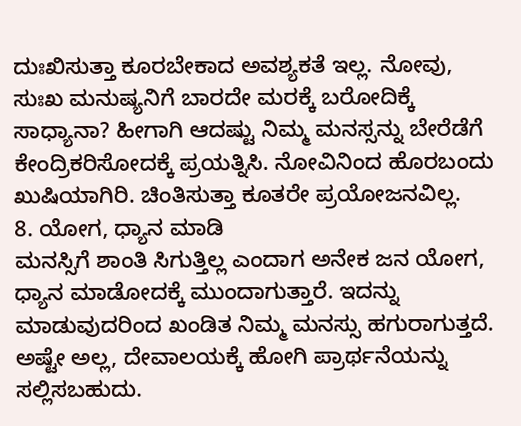ದುಃಖಿಸುತ್ತಾ ಕೂರಬೇಕಾದ ಅವಶ್ಯಕತೆ ಇಲ್ಲ. ನೋವು, ಸುಃಖ ಮನುಷ್ಯನಿಗೆ ಬಾರದೇ ಮರಕ್ಕೆ ಬರೋದಿಕ್ಕೆ ಸಾಧ್ಯಾನಾ? ಹೀಗಾಗಿ ಆದಷ್ಟು ನಿಮ್ಮ ಮನಸ್ಸನ್ನು ಬೇರೆಡೆಗೆ ಕೇಂದ್ರಿಕರಿಸೋದಕ್ಕೆ ಪ್ರಯತ್ನಿಸಿ. ನೋವಿನಿಂದ ಹೊರಬಂದು ಖುಷಿಯಾಗಿರಿ. ಚಿಂತಿಸುತ್ತಾ ಕೂತರೇ ಪ್ರಯೋಜನವಿಲ್ಲ.
8. ಯೋಗ, ಧ್ಯಾನ ಮಾಡಿ
ಮನಸ್ಸಿಗೆ ಶಾಂತಿ ಸಿಗುತ್ತಿಲ್ಲ ಎಂದಾಗ ಅನೇಕ ಜನ ಯೋಗ, ಧ್ಯಾನ ಮಾಡೋದಕ್ಕೆ ಮುಂದಾಗುತ್ತಾರೆ. ಇದನ್ನು ಮಾಡುವುದರಿಂದ ಖಂಡಿತ ನಿಮ್ಮ ಮನಸ್ಸು ಹಗುರಾಗುತ್ತದೆ. ಅಷ್ಟೇ ಅಲ್ಲ, ದೇವಾಲಯಕ್ಕೆ ಹೋಗಿ ಪ್ರಾರ್ಥನೆಯನ್ನು ಸಲ್ಲಿಸಬಹುದು.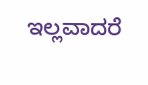ಇಲ್ಲವಾದರೆ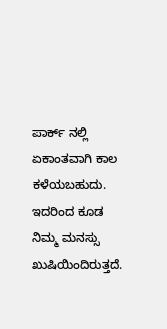ಪಾರ್ಕ್ ನಲ್ಲಿ ಏಕಾಂತವಾಗಿ ಕಾಲ ಕಳೆಯಬಹುದು. ಇದರಿಂದ ಕೂಡ ನಿಮ್ಮ ಮನಸ್ಸು ಖುಷಿಯಿಂದಿರುತ್ತದೆ.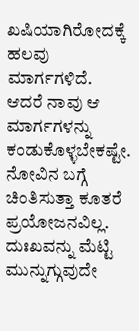ಖಷಿಯಾಗಿರೋದಕ್ಕೆ ಹಲವು ಮಾರ್ಗಗಳಿದೆ. ಆದರೆ ನಾವು ಆ ಮಾರ್ಗಗಳನ್ನು ಕಂಡುಕೊಳ್ಳಬೇಕಷ್ಟೇ. ನೋವಿನ ಬಗ್ಗೆ ಚಿಂತಿಸುತ್ತಾ ಕೂತರೆ ಪ್ರಯೋಜನವಿಲ್ಲ. ದುಃಖವನ್ನು ಮೆಟ್ಟಿ ಮುನ್ನುಗ್ಗುವುದೇ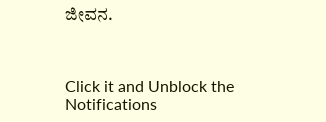ಜೀವನ.



Click it and Unblock the Notifications